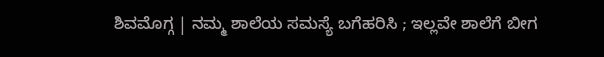ಶಿವಮೊಗ್ಗ | ನಮ್ಮ ಶಾಲೆಯ ಸಮಸ್ಯೆ ಬಗೆಹರಿಸಿ ; ಇಲ್ಲವೇ ಶಾಲೆಗೆ ಬೀಗ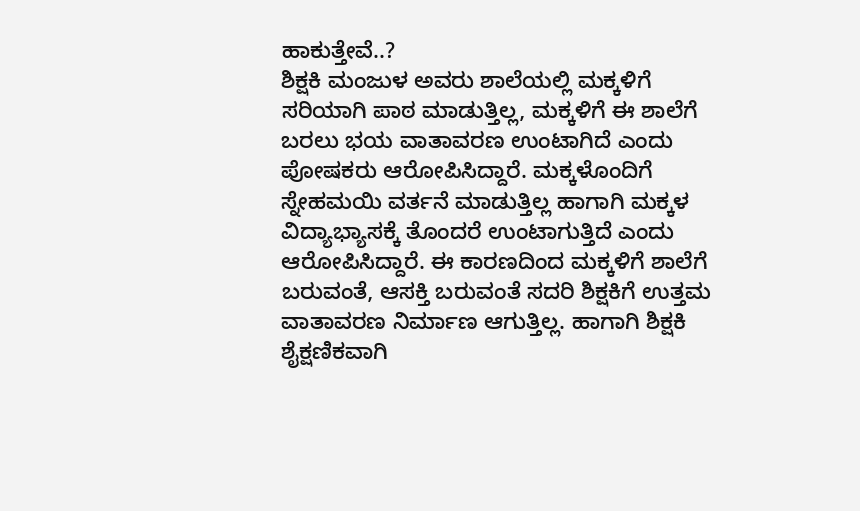ಹಾಕುತ್ತೇವೆ..?
ಶಿಕ್ಷಕಿ ಮಂಜುಳ ಅವರು ಶಾಲೆಯಲ್ಲಿ ಮಕ್ಕಳಿಗೆ ಸರಿಯಾಗಿ ಪಾಠ ಮಾಡುತ್ತಿಲ್ಲ, ಮಕ್ಕಳಿಗೆ ಈ ಶಾಲೆಗೆ ಬರಲು ಭಯ ವಾತಾವರಣ ಉಂಟಾಗಿದೆ ಎಂದು ಪೋಷಕರು ಆರೋಪಿಸಿದ್ದಾರೆ. ಮಕ್ಕಳೊಂದಿಗೆ ಸ್ನೇಹಮಯಿ ವರ್ತನೆ ಮಾಡುತ್ತಿಲ್ಲ ಹಾಗಾಗಿ ಮಕ್ಕಳ ವಿದ್ಯಾಭ್ಯಾಸಕ್ಕೆ ತೊಂದರೆ ಉಂಟಾಗುತ್ತಿದೆ ಎಂದು ಆರೋಪಿಸಿದ್ದಾರೆ. ಈ ಕಾರಣದಿಂದ ಮಕ್ಕಳಿಗೆ ಶಾಲೆಗೆ ಬರುವಂತೆ, ಆಸಕ್ತಿ ಬರುವಂತೆ ಸದರಿ ಶಿಕ್ಷಕಿಗೆ ಉತ್ತಮ ವಾತಾವರಣ ನಿರ್ಮಾಣ ಆಗುತ್ತಿಲ್ಲ. ಹಾಗಾಗಿ ಶಿಕ್ಷಕಿ ಶೈಕ್ಷಣಿಕವಾಗಿ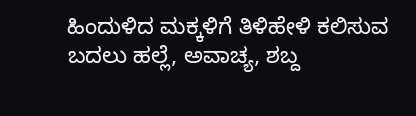ಹಿಂದುಳಿದ ಮಕ್ಕಳಿಗೆ ತಿಳಿಹೇಳಿ ಕಲಿಸುವ ಬದಲು ಹಲ್ಲೆ, ಅವಾಚ್ಯ, ಶಬ್ದ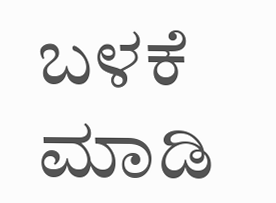ಬಳಕೆ ಮಾಡಿ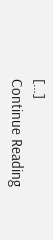[…]
Continue Reading